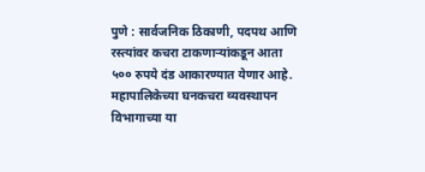पुणे : सार्वजनिक ठिकाणी, पदपथ आणि रस्त्यांवर कचरा टाकणाऱ्यांकडून आता ५०० रुपये दंड आकारण्यात येणार आहे. महापालिकेच्या घनकचरा व्यवस्थापन विभागाच्या या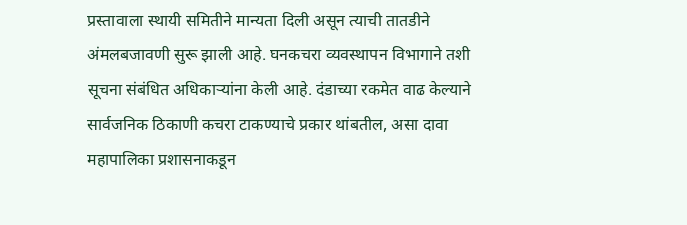प्रस्तावाला स्थायी समितीने मान्यता दिली असून त्याची तातडीने अंमलबजावणी सुरू झाली आहे. घनकचरा व्यवस्थापन विभागाने तशी सूचना संबंधित अधिकाऱ्यांना केली आहे. दंडाच्या रकमेत वाढ केल्याने सार्वजनिक ठिकाणी कचरा टाकण्याचे प्रकार थांबतील, असा दावा महापालिका प्रशासनाकडून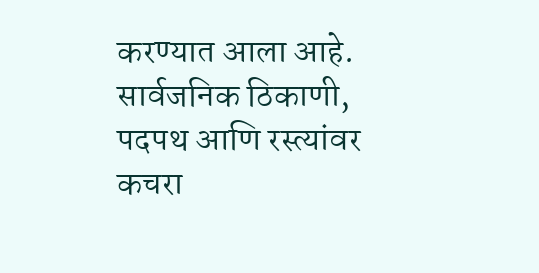करण्यात आला आहे.
सार्वजनिक ठिकाणी, पदपथ आणि रस्त्यांवर कचरा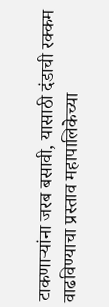टाकणाऱ्यांना जरब बसावी, यासाठी दंडाची रक्कम वाढविण्याचा प्रस्ताव महापालिकेच्या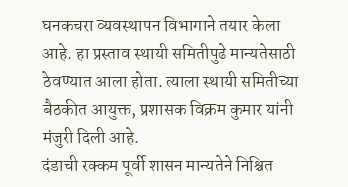घनकचरा व्यवस्थापन विभागाने तयार केला आहे. हा प्रस्ताव स्थायी समितीपुढे मान्यतेसाठी ठेवण्यात आला होता. त्याला स्थायी समितीच्या बैठकीत आयुक्त, प्रशासक विक्रम कुमार यांनी मंजुरी दिली आहे.
दंडाची रक्कम पूर्वी शासन मान्यतेने निश्चित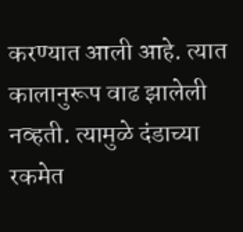करण्यात आली आहे. त्यात कालानुरूप वाढ झालेली नव्हती. त्यामुळे दंडाच्या रकमेत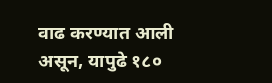वाढ करण्यात आली असून, यापुढे १८०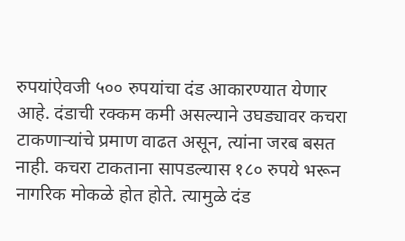रुपयांऐवजी ५०० रुपयांचा दंड आकारण्यात येणार आहे. दंडाची रक्कम कमी असल्याने उघड्यावर कचरा टाकणाऱ्यांचे प्रमाण वाढत असून, त्यांना जरब बसत नाही. कचरा टाकताना सापडल्यास १८० रुपये भरून नागरिक मोकळे होत होते. त्यामुळे दंड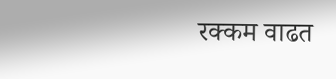रक्कम वाढत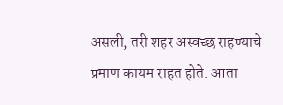असली, तरी शहर अस्वच्छ राहण्याचे प्रमाण कायम राहत होते. आता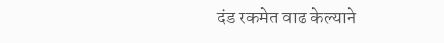दंड रकमेत वाढ केल्याने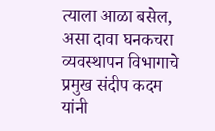त्याला आळा बसेल, असा दावा घनकचरा व्यवस्थापन विभागाचे प्रमुख संदीप कदम यांनी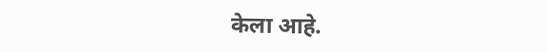केला आहे.